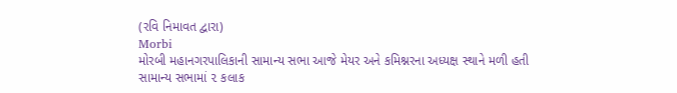(રવિ નિમાવત દ્વારા)
Morbi
મોરબી મહાનગરપાલિકાની સામાન્ય સભા આજે મેયર અને કમિશ્નરના અધ્યક્ષ સ્થાને મળી હતી સામાન્ય સભામાં ૨ કલાક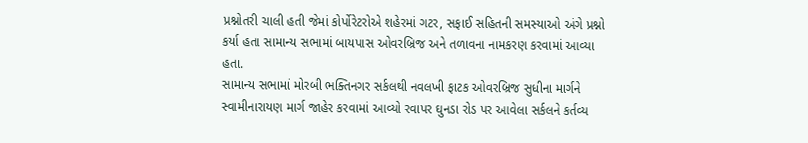પ્રશ્નોતરી ચાલી હતી જેમાં કોર્પોરેટરોએ શહેરમાં ગટર, સફાઈ સહિતની સમસ્યાઓ અંગે પ્રશ્નો કર્યા હતા સામાન્ય સભામાં બાયપાસ ઓવરબ્રિજ અને તળાવના નામકરણ કરવામાં આવ્યા હતા.
સામાન્ય સભામાં મોરબી ભક્તિનગર સર્કલથી નવલખી ફાટક ઓવરબ્રિજ સુધીના માર્ગને સ્વામીનારાયણ માર્ગ જાહેર કરવામાં આવ્યો રવાપર ઘુનડા રોડ પર આવેલા સર્કલને કર્તવ્ય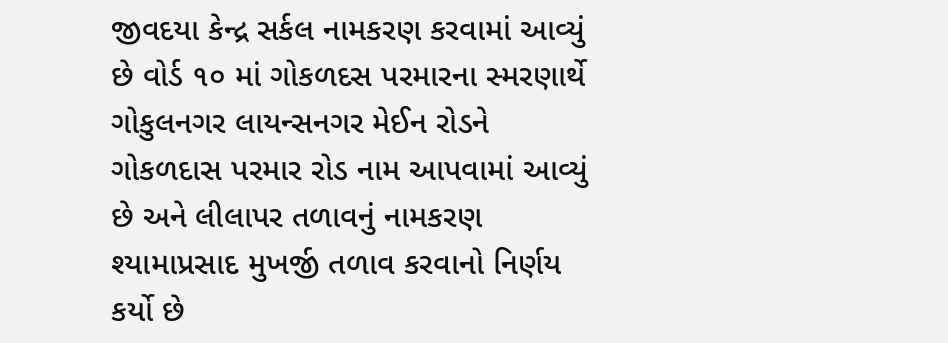જીવદયા કેન્દ્ર સર્કલ નામકરણ કરવામાં આવ્યું છે વોર્ડ ૧૦ માં ગોકળદસ પરમારના સ્મરણાર્થે ગોકુલનગર લાયન્સનગર મેઈન રોડને ગોકળદાસ પરમાર રોડ નામ આપવામાં આવ્યું છે અને લીલાપર તળાવનું નામકરણ શ્યામાપ્રસાદ મુખર્જી તળાવ કરવાનો નિર્ણય કર્યો છે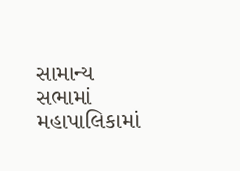સામાન્ય સભામાં મહાપાલિકામાં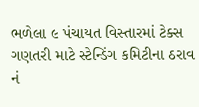ભળેલા ૯ પંચાયત વિસ્તારમાં ટેક્સ ગણતરી માટે સ્ટેન્ડિંગ કમિટીના ઠરાવ નં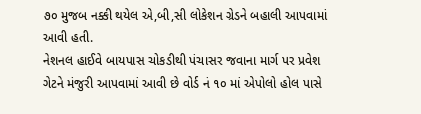૭૦ મુજબ નક્કી થયેલ એ,બી,સી લોકેશન ગ્રેડને બહાલી આપવામાં આવી હતી.
નેશનલ હાઈવે બાયપાસ ચોકડીથી પંચાસર જવાના માર્ગ પર પ્રવેશ ગેટને મંજુરી આપવામાં આવી છે વોર્ડ નં ૧૦ માં એપોલો હોલ પાસે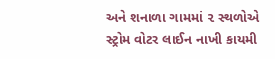અને શનાળા ગામમાં ૨ સ્થળોએ સ્ટ્રોમ વોટર લાઈન નાખી કાયમી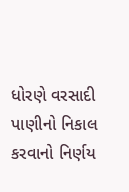ધોરણે વરસાદી પાણીનો નિકાલ કરવાનો નિર્ણય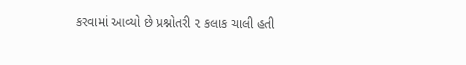કરવામાં આવ્યો છે પ્રશ્નોતરી ૨ કલાક ચાલી હતી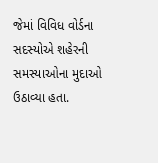જેમાં વિવિધ વોર્ડના સદસ્યોએ શહેરની સમસ્યાઓના મુદાઓ ઉઠાવ્યા હતા.